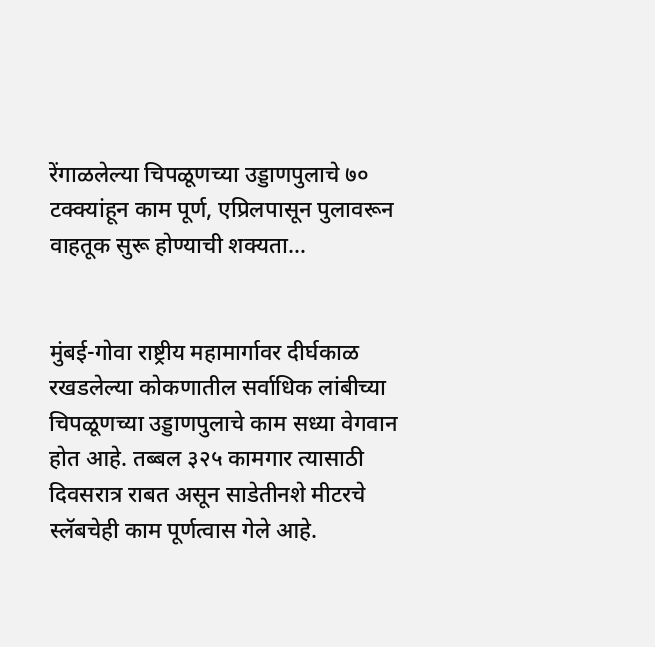रेंगाळलेल्या चिपळूणच्या उड्डाणपुलाचे ७० टक्क्यांहून काम पूर्ण, एप्रिलपासून पुलावरून वाहतूक सुरू होण्याची शक्यता…


मुंबई-गोवा राष्ट्रीय महामार्गावर दीर्घकाळ रखडलेल्या कोकणातील सर्वाधिक लांबीच्या चिपळूणच्या उड्डाणपुलाचे काम सध्या वेगवान होत आहे. तब्बल ३२५ कामगार त्यासाठी दिवसरात्र राबत असून साडेतीनशे मीटरचे स्लॅबचेही काम पूर्णत्वास गेले आहे.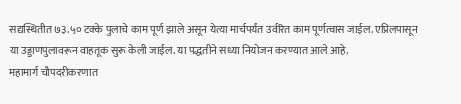सद्यस्थितीत ७३.५० टक्के पुलाचे काम पूर्ण झाले असून येत्या मार्चपर्यंत उर्वरित काम पूर्णत्वास जाईल. एप्रिलपासून या उड्डाणपुलावरून वाहतूक सुरू केली जाईल. या पद्धतीने सध्या नियोजन करण्यात आले आहे.
महामार्ग चौपदरीकरणात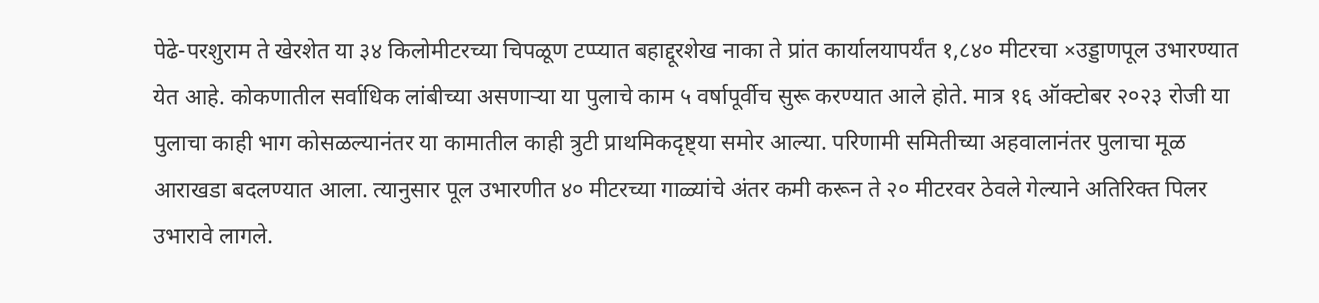पेढे-परशुराम ते खेरशेत या ३४ किलोमीटरच्या चिपळूण टप्प्यात बहाद्दूरशेख नाका ते प्रांत कार्यालयापर्यंत १,८४० मीटरचा ×उड्डाणपूल उभारण्यात येत आहे. कोकणातील सर्वाधिक लांबीच्या असणार्‍या या पुलाचे काम ५ वर्षापूर्वीच सुरू करण्यात आले होते. मात्र १६ ऑक्टोबर २०२३ रोजी या पुलाचा काही भाग कोसळल्यानंतर या कामातील काही त्रुटी प्राथमिकदृष्ट्या समोर आल्या. परिणामी समितीच्या अहवालानंतर पुलाचा मूळ आराखडा बदलण्यात आला. त्यानुसार पूल उभारणीत ४० मीटरच्या गाळ्यांचे अंतर कमी करून ते २० मीटरवर ठेवले गेल्याने अतिरिक्त पिलर उभारावे लागले.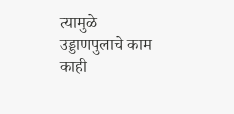त्यामुळे उड्डाणपुलाचे काम काही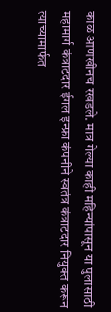काळ आणखीनच रखडले. मात्र गेल्या काही महिन्यांपासून या पुलासाठी महामार्ग कंत्राटदार ईगल इन्फ्रा कंपनीने स्वतंत्र कंत्राटदार नियुक्त करून त्याच्यामार्फत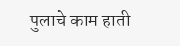पुलाचे काम हाती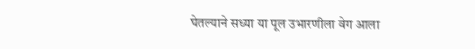घेतल्याने सध्या या पूल उभारणीला वेग आला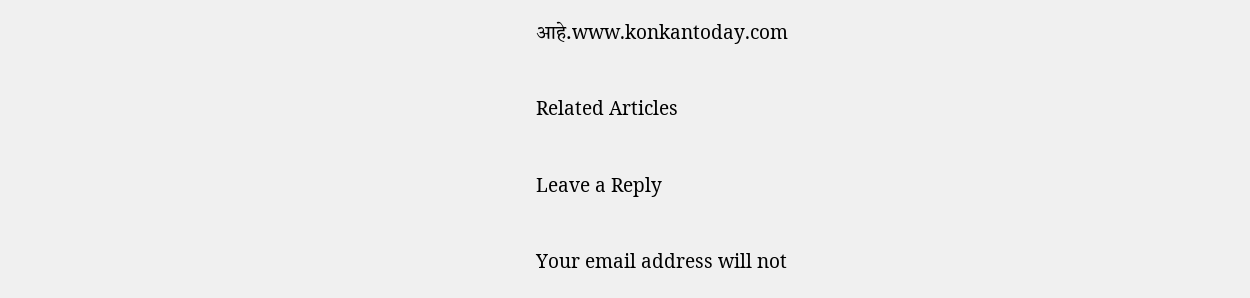आहे.www.konkantoday.com

Related Articles

Leave a Reply

Your email address will not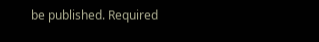be published. Required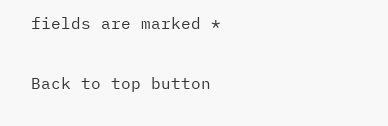fields are marked *

Back to top button